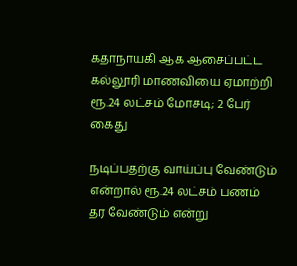கதாநாயகி ஆக ஆசைப்பட்ட கல்லூரி மாணவியை ஏமாற்றி ரூ.24 லட்சம் மோசடி; 2 பேர் கைது

நடிப்பதற்கு வாய்ப்பு வேண்டும் என்றால் ரூ.24 லட்சம் பணம் தர வேண்டும் என்று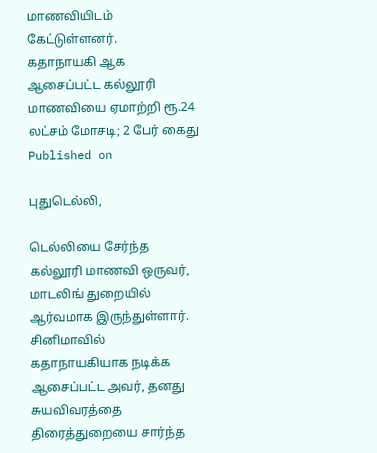மாணவியிடம் கேட்டுள்ளனர்.
கதாநாயகி ஆக ஆசைப்பட்ட கல்லூரி மாணவியை ஏமாற்றி ரூ.24 லட்சம் மோசடி; 2 பேர் கைது
Published on

புதுடெல்லி,

டெல்லியை சேர்ந்த கல்லூரி மாணவி ஒருவர், மாடலிங் துறையில் ஆர்வமாக இருந்துள்ளார். சினிமாவில் கதாநாயகியாக நடிக்க ஆசைப்பட்ட அவர், தனது சுயவிவரத்தை திரைத்துறையை சார்ந்த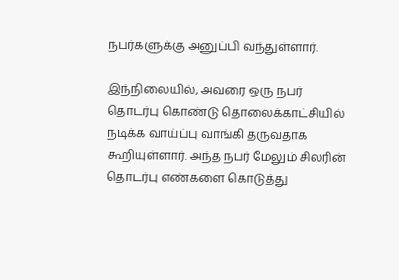நபர்களுக்கு அனுப்பி வந்துள்ளார்.

இந்நிலையில், அவரை ஒரு நபர் தொடர்பு கொண்டு தொலைக்காட்சியில் நடிக்க வாய்ப்பு வாங்கி தருவதாக கூறியுள்ளார். அந்த நபர் மேலும் சிலரின் தொடர்பு எண்களை கொடுத்து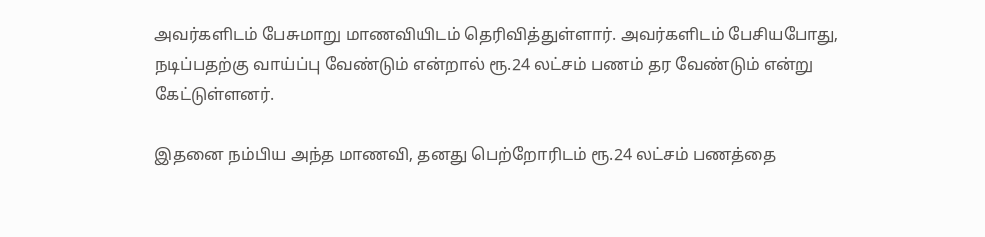அவர்களிடம் பேசுமாறு மாணவியிடம் தெரிவித்துள்ளார். அவர்களிடம் பேசியபோது, நடிப்பதற்கு வாய்ப்பு வேண்டும் என்றால் ரூ.24 லட்சம் பணம் தர வேண்டும் என்று கேட்டுள்ளனர்.

இதனை நம்பிய அந்த மாணவி, தனது பெற்றோரிடம் ரூ.24 லட்சம் பணத்தை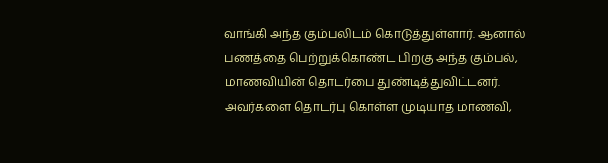வாங்கி அந்த கும்பலிடம் கொடுத்துள்ளார். ஆனால் பணத்தை பெற்றுக்கொண்ட பிறகு அந்த கும்பல், மாணவியின் தொடர்பை துண்டித்துவிட்டனர். அவர்களை தொடர்பு கொள்ள முடியாத மாணவி,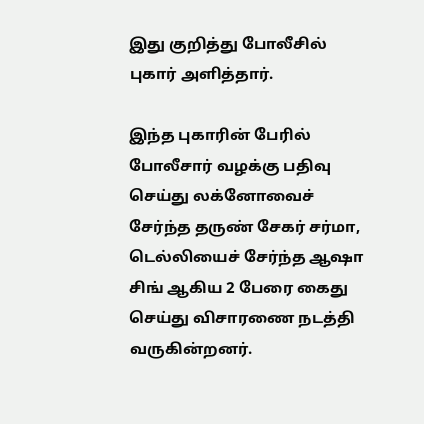இது குறித்து போலீசில் புகார் அளித்தார்.

இந்த புகாரின் பேரில் போலீசார் வழக்கு பதிவு செய்து லக்னோவைச் சேர்ந்த தருண் சேகர் சர்மா, டெல்லியைச் சேர்ந்த ஆஷா சிங் ஆகிய 2 பேரை கைது செய்து விசாரணை நடத்தி வருகின்றனர்.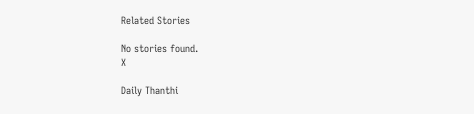Related Stories

No stories found.
X

Daily Thanthi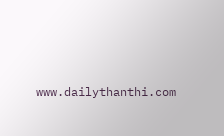www.dailythanthi.com